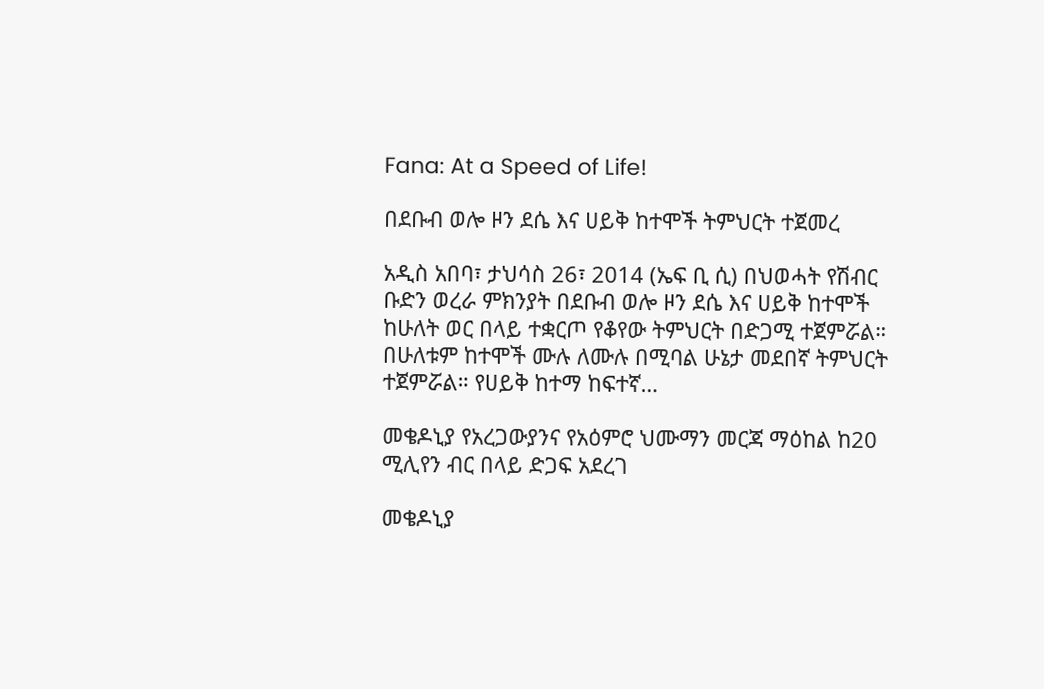Fana: At a Speed of Life!

በደቡብ ወሎ ዞን ደሴ እና ሀይቅ ከተሞች ትምህርት ተጀመረ

አዲስ አበባ፣ ታህሳስ 26፣ 2014 (ኤፍ ቢ ሲ) በህወሓት የሽብር ቡድን ወረራ ምክንያት በደቡብ ወሎ ዞን ደሴ እና ሀይቅ ከተሞች ከሁለት ወር በላይ ተቋርጦ የቆየው ትምህርት በድጋሚ ተጀምሯል። በሁለቱም ከተሞች ሙሉ ለሙሉ በሚባል ሁኔታ መደበኛ ትምህርት ተጀምሯል። የሀይቅ ከተማ ከፍተኛ…

መቄዶኒያ የአረጋውያንና የአዕምሮ ህሙማን መርጃ ማዕከል ከ20 ሚሊየን ብር በላይ ድጋፍ አደረገ

መቄዶኒያ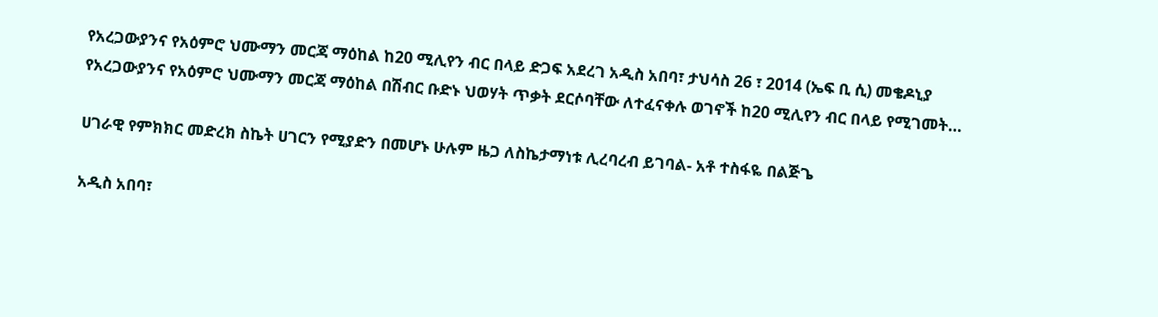የአረጋውያንና የአዕምሮ ህሙማን መርጃ ማዕከል ከ20 ሚሊየን ብር በላይ ድጋፍ አደረገ አዲስ አበባ፣ ታህሳስ 26 ፣ 2014 (ኤፍ ቢ ሲ) መቄዶኒያ የአረጋውያንና የአዕምሮ ህሙማን መርጃ ማዕከል በሽብር ቡድኑ ህወሃት ጥቃት ደርሶባቸው ለተፈናቀሉ ወገኖች ከ20 ሚሊየን ብር በላይ የሚገመት…

ሀገራዊ የምክክር መድረክ ስኬት ሀገርን የሚያድን በመሆኑ ሁሉም ዜጋ ለስኬታማነቱ ሊረባረብ ይገባል- አቶ ተስፋዬ በልጅጌ

አዲስ አበባ፣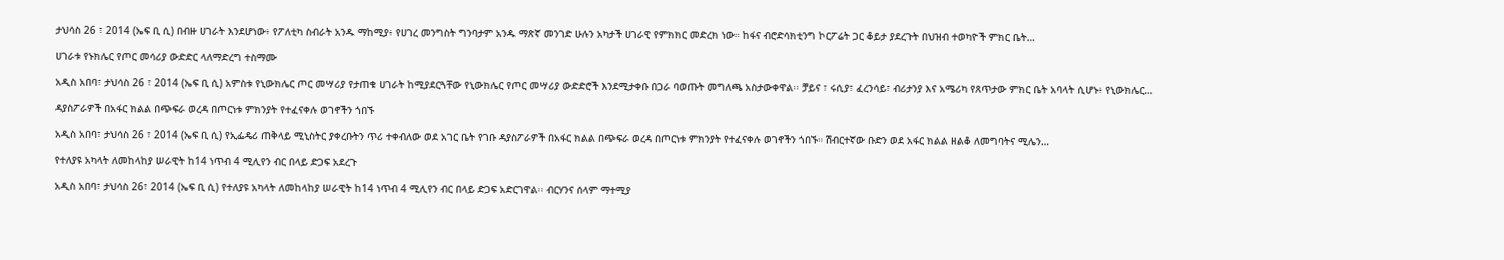ታህሳስ 26 ፣ 2014 (ኤፍ ቢ ሲ) በብዙ ሀገራት እንደሆነው፥ የፖለቲካ ስብራት አንዱ ማከሚያ፥ የሀገረ መንግስት ግንባታም አንዱ ማጽኛ መንገድ ሁሉን አካታች ሀገራዊ የምክክር መድረክ ነው። ከፋና ብሮድሳክቲንግ ኮርፖሬት ጋር ቆይታ ያደረጉት በህዝብ ተወካዮች ምክር ቤት…

ሀገራቱ የኑክሌር የጦር መሳሪያ ውድድር ላለማድረግ ተስማሙ

አዲስ አበባ፣ ታህሳስ 26 ፣ 2014 (ኤፍ ቢ ሲ) አምስቱ የኒውክሌር ጦር መሣሪያ የታጠቁ ሀገራት ከሚያደርጓቸው የኒውክሌር የጦር መሣሪያ ውድድሮች እንደሚታቀቡ በጋራ ባወጡት መግለጫ አስታውቀዋል፡፡ ቻይና ፣ ሩሲያ፣ ፈረንሳይ፣ ብሪታንያ እና አሜሪካ የጸጥታው ምክር ቤት አባላት ሲሆኑ፥ የኒውክሌር…

ዳያስፖራዎች በአፋር ክልል በጭፍራ ወረዳ በጦርነቱ ምክንያት የተፈናቀሉ ወገኖችን ጎበኙ

አዲስ አበባ፣ ታህሳስ 26 ፣ 2014 (ኤፍ ቢ ሲ) የኢፌዴሪ ጠቅላይ ሚኒስትር ያቀረቡትን ጥሪ ተቀብለው ወደ አገር ቤት የገቡ ዳያስፖራዎች በአፋር ክልል በጭፍራ ወረዳ በጦርነቱ ምክንያት የተፈናቀሉ ወገኖችን ጎበኙ። ሽብርተኛው ቡድን ወደ አፋር ክልል ዘልቆ ለመግባትና ሚሌን…

የተለያዩ አካላት ለመከላከያ ሠራዊት ከ14 ነጥብ 4 ሚሊየን ብር በላይ ድጋፍ አደረጉ

አዲስ አበባ፣ ታህሳስ 26፣ 2014 (ኤፍ ቢ ሲ) የተለያዩ አካላት ለመከላከያ ሠራዊት ከ14 ነጥብ 4 ሚሊየን ብር በላይ ድጋፍ አድርገዋል፡፡ ብርሃንና ሰላም ማተሚያ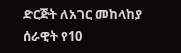ድርጅት ለአገር መከላከያ ሰራዊት የ10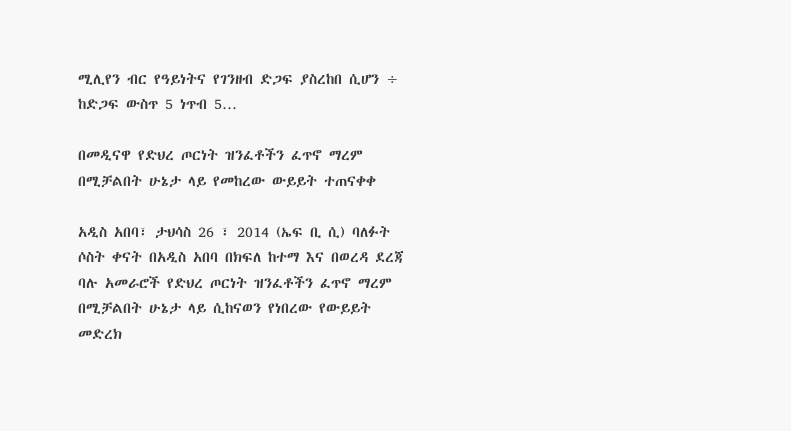ሚሊየን ብር የዓይነትና የገንዘብ ድጋፍ ያስረከበ ሲሆን ÷ ከድጋፍ ውስጥ 5 ነጥብ 5…

በመዲናዋ የድህረ ጦርነት ዝንፈቶችን ፈጥኖ ማረም በሚቻልበት ሁኔታ ላይ የመከረው ውይይት ተጠናቀቀ

አዲስ አበባ፣ ታህሳስ 26 ፣ 2014 (ኤፍ ቢ ሲ) ባለፉት ሶስት ቀናት በአዲስ አበባ በክፍለ ከተማ እና በወረዳ ደረጃ ባሉ አመራሮች የድህረ ጦርነት ዝንፈቶችን ፈጥኖ ማረም በሚቻልበት ሁኔታ ላይ ሲከናወን የነበረው የውይይት መድረክ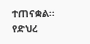ተጠናቋል፡፡ የድህረ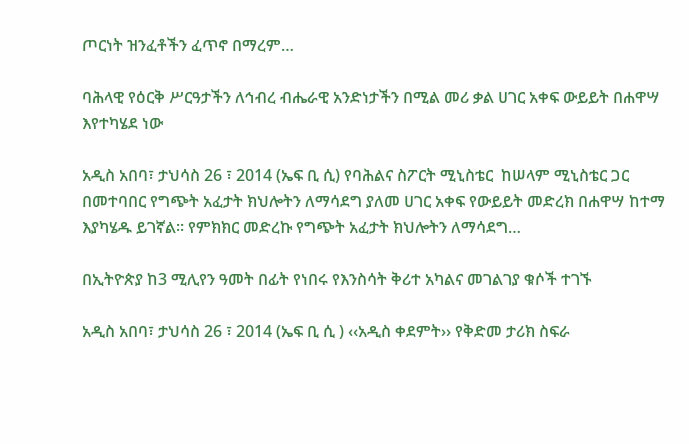ጦርነት ዝንፈቶችን ፈጥኖ በማረም…

ባሕላዊ የዕርቅ ሥርዓታችን ለኅብረ ብሔራዊ አንድነታችን በሚል መሪ ቃል ሀገር አቀፍ ውይይት በሐዋሣ እየተካሄደ ነው

አዲስ አበባ፣ ታህሳስ 26 ፣ 2014 (ኤፍ ቢ ሲ) የባሕልና ስፖርት ሚኒስቴር  ከሠላም ሚኒስቴር ጋር በመተባበር የግጭት አፈታት ክህሎትን ለማሳደግ ያለመ ሀገር አቀፍ የውይይት መድረክ በሐዋሣ ከተማ እያካሄዱ ይገኛል፡፡ የምክክር መድረኩ የግጭት አፈታት ክህሎትን ለማሳደግ…

በኢትዮጵያ ከ3 ሚሊየን ዓመት በፊት የነበሩ የእንስሳት ቅሪተ አካልና መገልገያ ቁሶች ተገኙ

አዲስ አበባ፣ ታህሳስ 26 ፣ 2014 (ኤፍ ቢ ሲ ) ‹‹አዲስ ቀደምት›› የቅድመ ታሪክ ስፍራ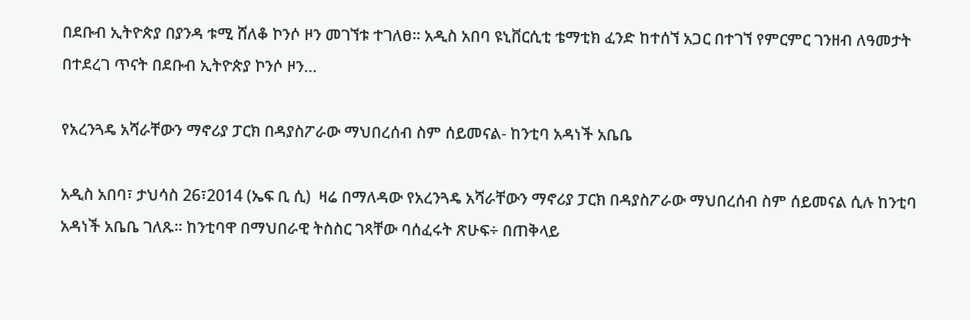በደቡብ ኢትዮጵያ በያንዳ ቱሚ ሸለቆ ኮንሶ ዞን መገኘቱ ተገለፀ። አዲስ አበባ ዩኒቨርሲቲ ቴማቲክ ፈንድ ከተሰኘ አጋር በተገኘ የምርምር ገንዘብ ለዓመታት በተደረገ ጥናት በደቡብ ኢትዮጵያ ኮንሶ ዞን…

የአረንጓዴ አሻራቸውን ማኖሪያ ፓርክ በዳያስፖራው ማህበረሰብ ስም ሰይመናል- ከንቲባ አዳነች አቤቤ

አዲስ አበባ፣ ታህሳስ 26፣2014 (ኤፍ ቢ ሲ)  ዛሬ በማለዳው የአረንጓዴ አሻራቸውን ማኖሪያ ፓርክ በዳያስፖራው ማህበረሰብ ስም ሰይመናል ሲሉ ከንቲባ አዳነች አቤቤ ገለጹ፡፡ ከንቲባዋ በማህበራዊ ትስስር ገጻቸው ባሰፈሩት ጽሁፍ÷ በጠቅላይ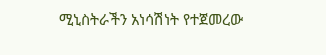ሚኒስትራችን አነሳሽነት የተጀመረው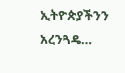ኢትዮጵያችንን አረንጓዴ…